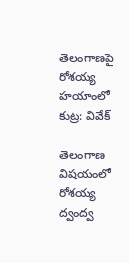తెలంగాణపై రోశయ్య హయాంలో కుట్ర: వివేక్

తెలంగాణ విషయంలో రోశయ్య ద్వంద్వ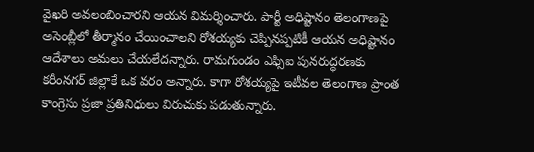వైఖరి అవలంబించారని ఆయన విమర్శించారు. పార్టీ అధిష్టానం తెలంగాణపై అసెంబ్లీలో తీర్మానం చేయించాలని రోశయ్యకు చెప్పినప్పటికీ ఆయన అధిష్టానం ఆదేశాలు అమలు చేయలేదన్నారు. రామగుండం ఎఫ్సిఐ పునరుద్ధరణకు కరీంనగర్ జిల్లాకే ఒక వరం అన్నారు. కాగా రోశయ్యపై ఇటీవల తెలంగాణ ప్రాంత కాంగ్రెసు ప్రజా ప్రతినిధులు విరుచుకు పడుతున్నారు.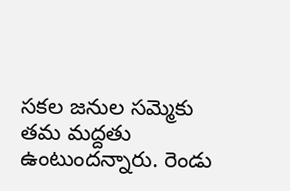సకల జనుల సమ్మెకు తమ మద్దతు ఉంటుందన్నారు. రెండు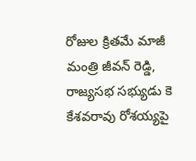రోజుల క్రితమే మాజీ మంత్రి జీవన్ రెడ్డి, రాజ్యసభ సభ్యుడు కె కేశవరావు రోశయ్యపై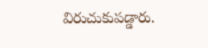విరుచుకుపడ్డారు.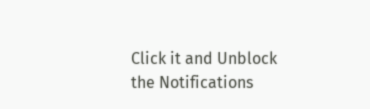Click it and Unblock the Notifications